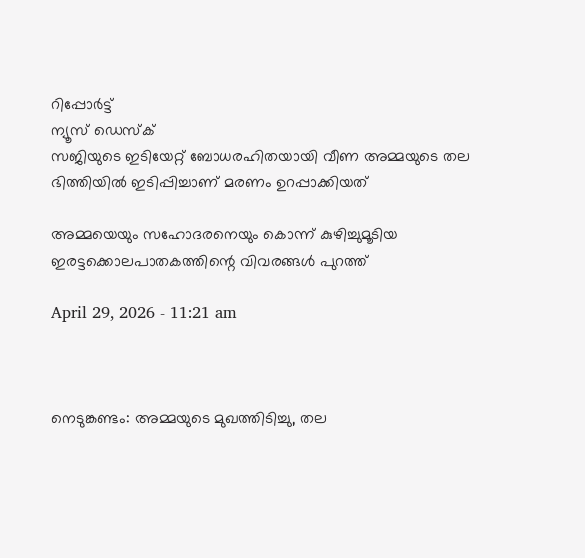റിപ്പോര്‍ട്ട്
ന്യൂസ് ഡെസ്ക്
സജിയുടെ ഇടിയേറ്റ് ബോധരഹിതയായി വീണ അമ്മയുടെ തല ഭിത്തിയിൽ ഇടിപ്പിച്ചാണ് മരണം ഉറപ്പാക്കിയത്

അമ്മയെയും സഹോദരനെയും കൊന്ന് കുഴിച്ചുമൂടിയ ഇരട്ടക്കൊലപാതകത്തിന്റെ വിവരങ്ങൾ പുറത്ത്

April 29, 2026 - 11:21 am



നെടുങ്കണ്ടം: അമ്മയുടെ മുഖത്തിടിച്ചു, തല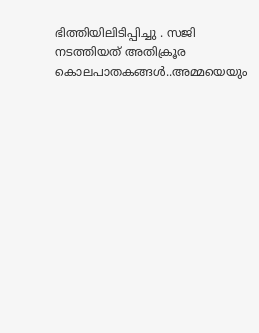ഭിത്തിയിലിടിപ്പിച്ചു . സജി നടത്തിയത് അതിക്രൂര കൊലപാതകങ്ങൾ..അമ്മയെയും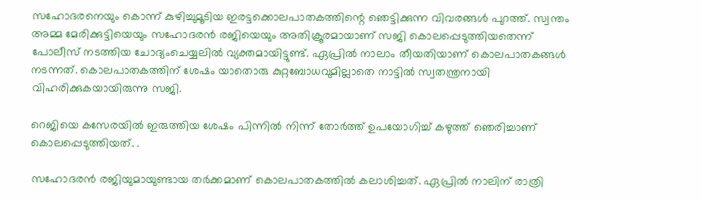സഹോദരനെയും കൊന്ന് കുഴിച്ചുമൂടിയ ഇരട്ടക്കൊലപാതകത്തിന്റെ ഞെട്ടിക്കുന്ന വിവരങ്ങൾ പുറത്ത്. സ്വന്തം അമ്മ മേരിക്കുട്ടിയെയും സഹോദരൻ രജിയെയും അതിക്രൂരമായാണ് സജി കൊലപ്പെടുത്തിയതെന്ന് പോലീസ് നടത്തിയ ചോദ്യംചെയ്യലിൽ വ്യക്തമായിട്ടുണ്ട്. ഏപ്രിൽ നാലാം തീയതിയാണ് കൊലപാതകങ്ങൾ നടന്നത്. കൊലപാതകത്തിന് ശേഷം യാതൊരു കുറ്റബോധവുമില്ലാതെ നാട്ടിൽ സ്വതന്ത്രനായി വിഹരിക്കുകയായിരുന്നു സജി.

റെജിയെ കസേരയിൽ ഇരുത്തിയ ശേഷം പിന്നിൽ നിന്ന് തോർത്ത് ഉപയോഗിച്ച് കഴുത്ത് ഞെരിച്ചാണ് കൊലപ്പെടുത്തിയത്. .

സഹോദരൻ രജിയുമായുണ്ടായ തർക്കമാണ് കൊലപാതകത്തിൽ കലാശിച്ചത്. ഏപ്രിൽ നാലിന് രാത്രി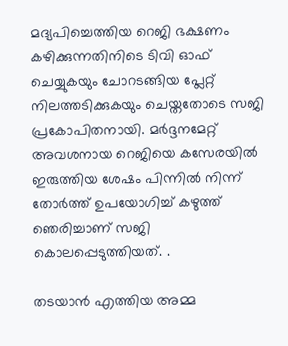മദ്യപിച്ചെത്തിയ റെജി ഭക്ഷണം കഴിക്കുന്നതിനിടെ ടിവി ഓഫ് ചെയ്യുകയും ചോറടങ്ങിയ പ്ലേറ്റ് നിലത്തടിക്കുകയും ചെയ്തതോടെ സജി പ്രകോപിതനായി. മർദ്ദനമേറ്റ് അവശനായ റെജിയെ കസേരയിൽ ഇരുത്തിയ ശേഷം പിന്നിൽ നിന്ന് തോർത്ത് ഉപയോഗിച്ച് കഴുത്ത് ഞെരിച്ചാണ് സജി കൊലപ്പെടുത്തിയത്. .

തടയാൻ എത്തിയ അമ്മ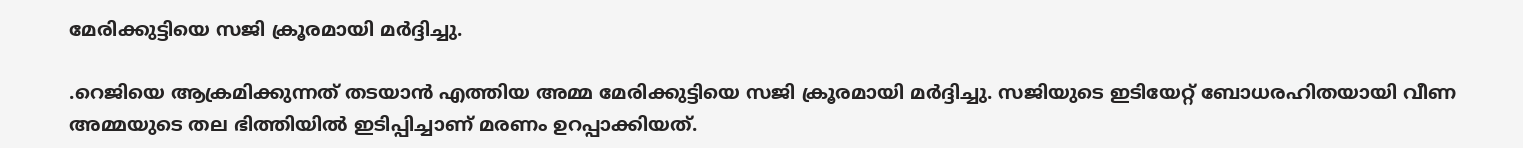മേരിക്കുട്ടിയെ സജി ക്രൂരമായി മർദ്ദിച്ചു.

.റെജിയെ ആക്രമിക്കുന്നത് തടയാൻ എത്തിയ അമ്മ മേരിക്കുട്ടിയെ സജി ക്രൂരമായി മർദ്ദിച്ചു. സജിയുടെ ഇടിയേറ്റ് ബോധരഹിതയായി വീണ അമ്മയുടെ തല ഭിത്തിയിൽ ഇടിപ്പിച്ചാണ് മരണം ഉറപ്പാക്കിയത്.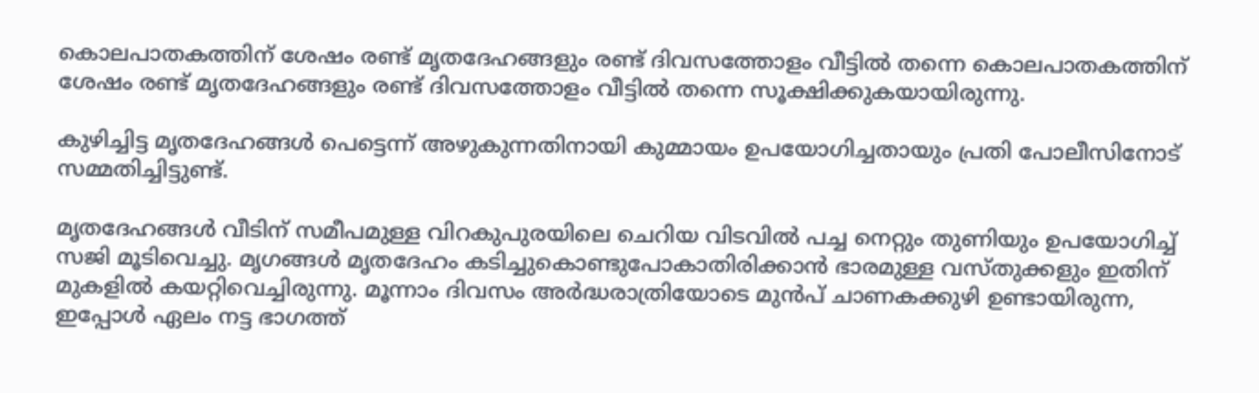കൊലപാതകത്തിന് ശേഷം രണ്ട് മൃതദേഹങ്ങളും രണ്ട് ദിവസത്തോളം വീട്ടിൽ തന്നെ കൊലപാതകത്തിന് ശേഷം രണ്ട് മൃതദേഹങ്ങളും രണ്ട് ദിവസത്തോളം വീട്ടിൽ തന്നെ സൂക്ഷിക്കുകയായിരുന്നു.

കുഴിച്ചിട്ട മൃതദേഹങ്ങൾ പെട്ടെന്ന് അഴുകുന്നതിനായി കുമ്മായം ഉപയോഗിച്ചതായും പ്രതി പോലീസിനോട് സമ്മതിച്ചിട്ടുണ്ട്.

മൃതദേഹങ്ങൾ വീടിന് സമീപമുള്ള വിറകുപുരയിലെ ചെറിയ വിടവിൽ പച്ച നെറ്റും തുണിയും ഉപയോഗിച്ച് സജി മൂടിവെച്ചു. മൃഗങ്ങൾ മൃതദേഹം കടിച്ചുകൊണ്ടുപോകാതിരിക്കാൻ ഭാരമുള്ള വസ്തുക്കളും ഇതിന് മുകളിൽ കയറ്റിവെച്ചിരുന്നു. മൂന്നാം ദിവസം അർദ്ധരാത്രിയോടെ മുൻപ് ചാണകക്കുഴി ഉണ്ടായിരുന്ന, ഇപ്പോൾ ഏലം നട്ട ഭാഗത്ത്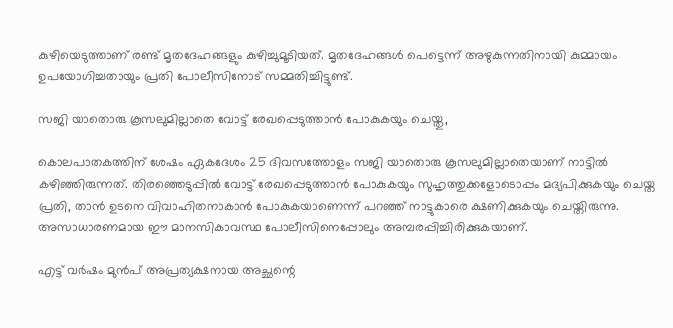കുഴിയെടുത്താണ് രണ്ട് മൃതദേഹങ്ങളും കുഴിച്ചുമൂടിയത്. മൃതദേഹങ്ങൾ പെട്ടെന്ന് അഴുകുന്നതിനായി കുമ്മായം ഉപയോഗിച്ചതായും പ്രതി പോലീസിനോട് സമ്മതിച്ചിട്ടുണ്ട്.

സജി യാതൊരു കൂസലുമില്ലാതെ വോട്ട് രേഖപ്പെടുത്താൻ പോകുകയും ചെയ്തു,

കൊലപാതകത്തിന് ശേഷം ഏകദേശം 25 ദിവസത്തോളം സജി യാതൊരു കൂസലുമില്ലാതെയാണ് നാട്ടിൽ കഴിഞ്ഞിരുന്നത്. തിരഞ്ഞെടുപ്പിൽ വോട്ട് രേഖപ്പെടുത്താൻ പോകുകയും സുഹൃത്തുക്കളോടൊപ്പം മദ്യപിക്കുകയും ചെയ്ത പ്രതി, താൻ ഉടനെ വിവാഹിതനാകാൻ പോകുകയാണെന്ന് പറഞ്ഞ് നാട്ടുകാരെ ക്ഷണിക്കുകയും ചെയ്തിരുന്നു. അസാധാരണമായ ഈ മാനസികാവസ്ഥ പോലീസിനെപ്പോലും അമ്പരപ്പിച്ചിരിക്കുകയാണ്.

എട്ട് വർഷം മുൻപ് അപ്രത്യക്ഷനായ അച്ഛന്റെ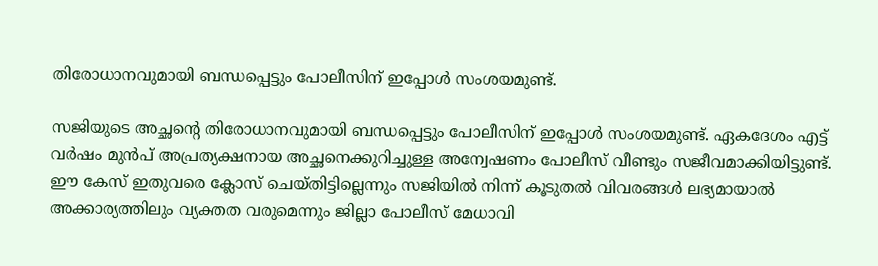തിരോധാനവുമായി ബന്ധപ്പെട്ടും പോലീസിന് ഇപ്പോൾ സംശയമുണ്ട്.

സജിയുടെ അച്ഛന്റെ തിരോധാനവുമായി ബന്ധപ്പെട്ടും പോലീസിന് ഇപ്പോൾ സംശയമുണ്ട്. ഏകദേശം എട്ട് വർഷം മുൻപ് അപ്രത്യക്ഷനായ അച്ഛനെക്കുറിച്ചുള്ള അന്വേഷണം പോലീസ് വീണ്ടും സജീവമാക്കിയിട്ടുണ്ട്. ഈ കേസ് ഇതുവരെ ക്ലോസ് ചെയ്തിട്ടില്ലെന്നും സജിയിൽ നിന്ന് കൂടുതൽ വിവരങ്ങൾ ലഭ്യമായാൽ അക്കാര്യത്തിലും വ്യക്തത വരുമെന്നും ജില്ലാ പോലീസ് മേധാവി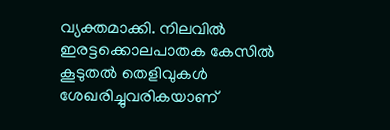വ്യക്തമാക്കി. നിലവിൽ ഇരട്ടക്കൊലപാതക കേസിൽ കൂടുതൽ തെളിവുകൾ ശേഖരിച്ചുവരികയാണ്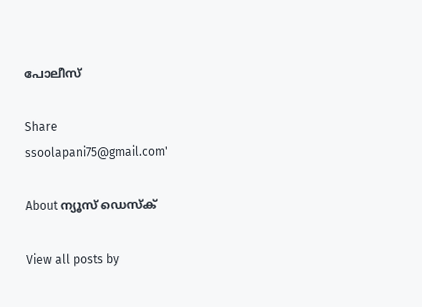പോലീസ്

Share
ssoolapani75@gmail.com'

About ന്യൂസ് ഡെസ്ക്

View all posts by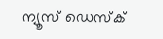ന്യൂസ് ഡെസ്ക്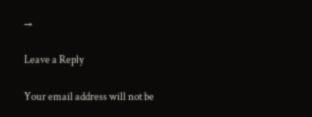→

Leave a Reply

Your email address will not be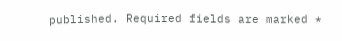published. Required fields are marked *